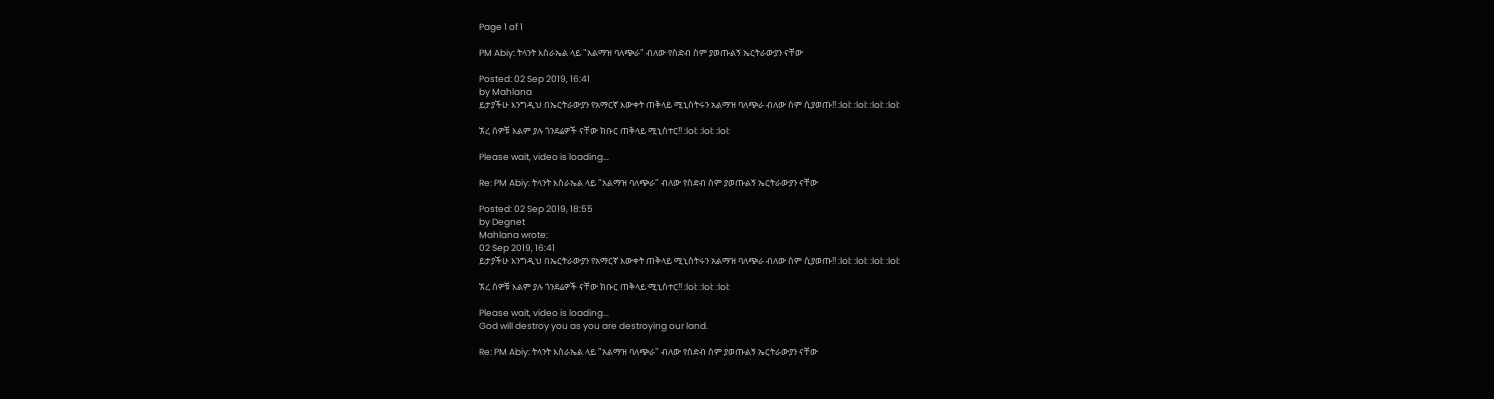Page 1 of 1

PM Abiy: ትላንት እስራኤል ላይ "አልማዝ ባለጭራ" ብለው የስድብ ስም ያወጡልኝ ኤርትራውያን ናቸው

Posted: 02 Sep 2019, 16:41
by Mahlana
ይታያችሁ እንግዲህ በኤርትራውያን የአማርኛ እውቀት ጠቅላይ ሚኒስትሩን አልማዝ ባለጭራ ብለው ስም ሲያወጡ!! :lol: :lol: :lol: :lol:

ኧረ ሰዎቹ እልም ያሉ ጎንደሬዎች ናቸው ክቡር ጠቅላይ ሚኒስተር!! :lol: :lol: :lol:

Please wait, video is loading...

Re: PM Abiy: ትላንት እስራኤል ላይ "አልማዝ ባለጭራ" ብለው የስድብ ስም ያወጡልኝ ኤርትራውያን ናቸው

Posted: 02 Sep 2019, 18:55
by Degnet
Mahlana wrote:
02 Sep 2019, 16:41
ይታያችሁ እንግዲህ በኤርትራውያን የአማርኛ እውቀት ጠቅላይ ሚኒስትሩን አልማዝ ባለጭራ ብለው ስም ሲያወጡ!! :lol: :lol: :lol: :lol:

ኧረ ሰዎቹ እልም ያሉ ጎንደሬዎች ናቸው ክቡር ጠቅላይ ሚኒስተር!! :lol: :lol: :lol:

Please wait, video is loading...
God will destroy you as you are destroying our land.

Re: PM Abiy: ትላንት እስራኤል ላይ "አልማዝ ባለጭራ" ብለው የስድብ ስም ያወጡልኝ ኤርትራውያን ናቸው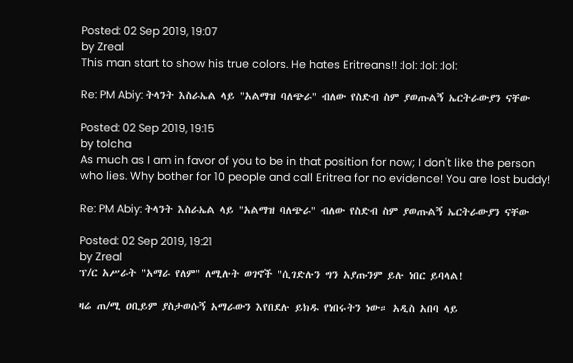Posted: 02 Sep 2019, 19:07
by Zreal
This man start to show his true colors. He hates Eritreans!! :lol: :lol: :lol:

Re: PM Abiy: ትላንት እስራኤል ላይ "አልማዝ ባለጭራ" ብለው የስድብ ስም ያወጡልኝ ኤርትራውያን ናቸው

Posted: 02 Sep 2019, 19:15
by tolcha
As much as I am in favor of you to be in that position for now; I don't like the person who lies. Why bother for 10 people and call Eritrea for no evidence! You are lost buddy!

Re: PM Abiy: ትላንት እስራኤል ላይ "አልማዝ ባለጭራ" ብለው የስድብ ስም ያወጡልኝ ኤርትራውያን ናቸው

Posted: 02 Sep 2019, 19:21
by Zreal
ፕ/ር አሥራት "አማራ የለም" ለሚሉት ወገኖች "ሲገድሉን ግን አያጡንም ይሉ ነበር ይባላል!

ዛሬ ጠ/ሚ ዐቢይም ያስታወሱኝ አማራውን እየበደሉ ይክዱ የነበሩትን ነው። አዲስ አበባ ላይ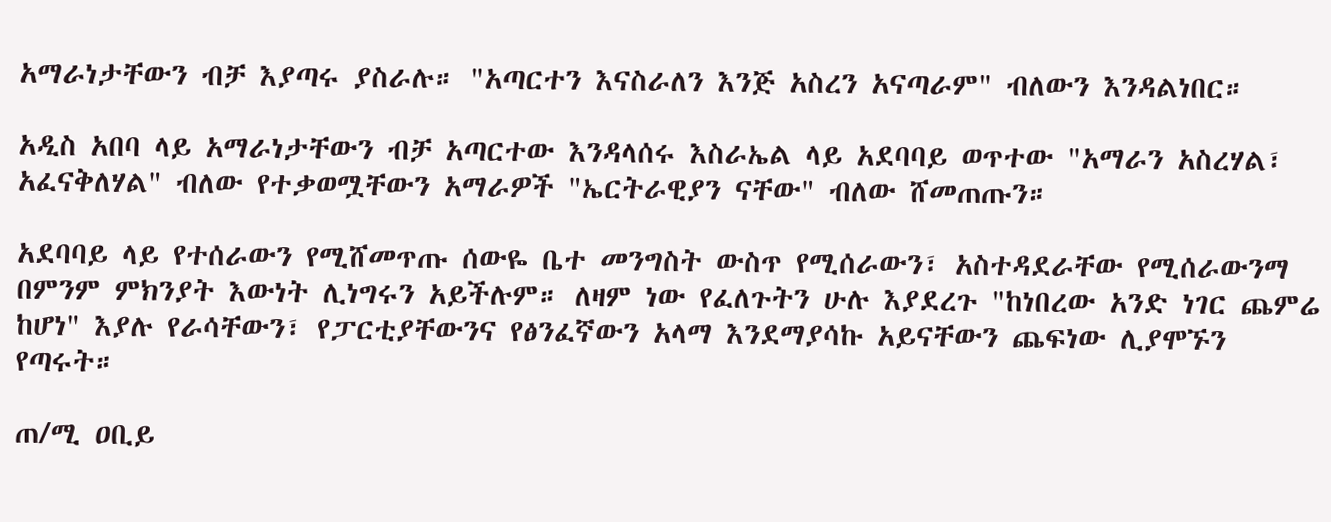አማራነታቸውን ብቻ እያጣሩ ያስራሉ። "አጣርተን እናስራለን እንጅ አስረን አናጣራም" ብለውን እንዳልነበር።

አዲስ አበባ ላይ አማራነታቸውን ብቻ አጣርተው እንዳላሰሩ እስራኤል ላይ አደባባይ ወጥተው "አማራን አስረሃል፣ አፈናቅለሃል" ብለው የተቃወሟቸውን አማራዎች "ኤርትራዊያን ናቸው" ብለው ሸመጠጡን።

አደባባይ ላይ የተሰራውን የሚሸመጥጡ ሰውዬ ቤተ መንግስት ውስጥ የሚሰራውን፣ አስተዳደራቸው የሚሰራውንማ በምንም ምክንያት እውነት ሊነግሩን አይችሉም። ለዛም ነው የፈለጉትን ሁሉ እያደረጉ "ከነበረው አንድ ነገር ጨምሬ ከሆነ" እያሉ የራሳቸውን፣ የፓርቲያቸውንና የፅንፈኛውን አላማ እንደማያሳኩ አይናቸውን ጨፍነው ሊያሞኙን የጣሩት።

ጠ/ሚ ዐቢይ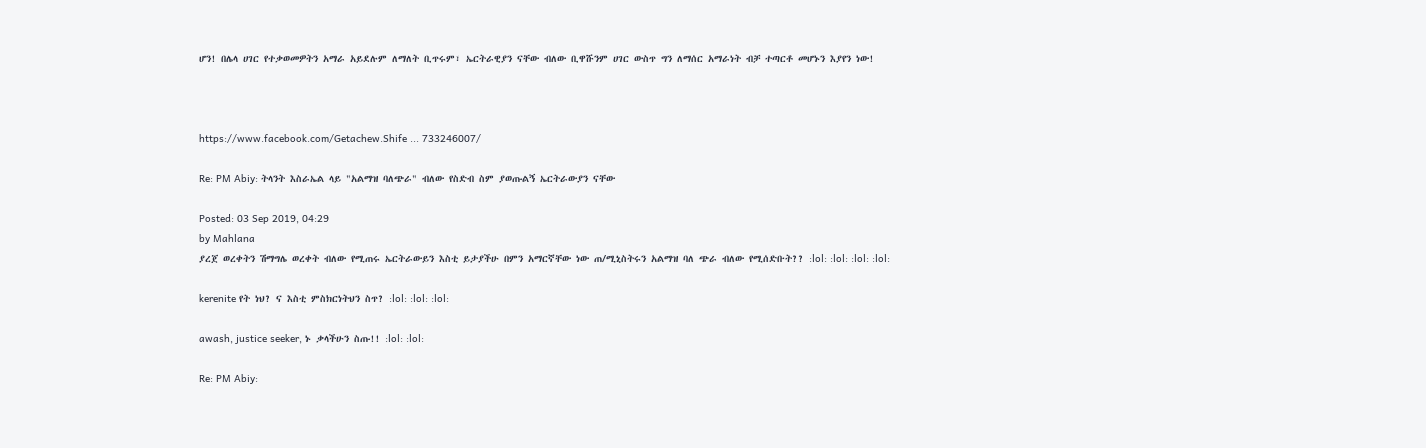ሆን! በሌላ ሀገር የተቃወመዎትን አማራ አይደሉም ለማለት ቢጥሩም፣ ኤርትራዊያን ናቸው ብለው ቢዋሹንም ሀገር ውስጥ ግን ለማሰር አማራነት ብቻ ተጣርቶ መሆኑን እያየን ነው!



https://www.facebook.com/Getachew.Shife ... 733246007/

Re: PM Abiy: ትላንት እስራኤል ላይ "አልማዝ ባለጭራ" ብለው የስድብ ስም ያወጡልኝ ኤርትራውያን ናቸው

Posted: 03 Sep 2019, 04:29
by Mahlana
ያረጀ ወረቀትን ሽማግሌ ወረቀት ብለው የሚጠሩ ኤርትራውይን እስቲ ይታያችሁ በምን አማርኛቸው ነው ጠ/ሚኒስትሩን አልማዝ ባለ ጭራ ብለው የሚሰድቡት?? :lol: :lol: :lol: :lol:

kerenite የት ነህ? ና እስቲ ምስክርነትህን ስጥ? :lol: :lol: :lol:

awash, justice seeker, ኑ ቃላችሁን ስጡ!! :lol: :lol:

Re: PM Abiy: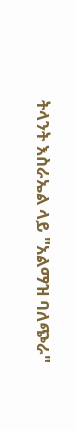ትላንት እስራኤል ላይ "አልማዝ ባለጭራ"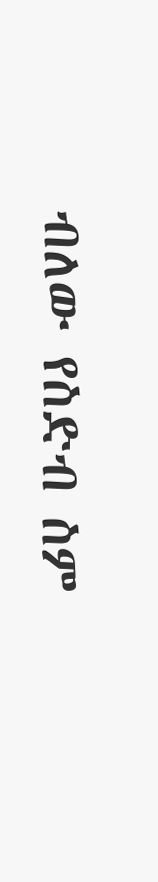ብለው የስድብ ስም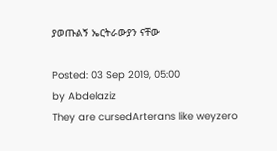ያወጡልኝ ኤርትራውያን ናቸው

Posted: 03 Sep 2019, 05:00
by Abdelaziz
They are cursedArterans like weyzero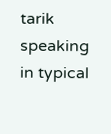tarik speaking in typical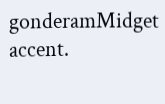gonderamMidget accent.